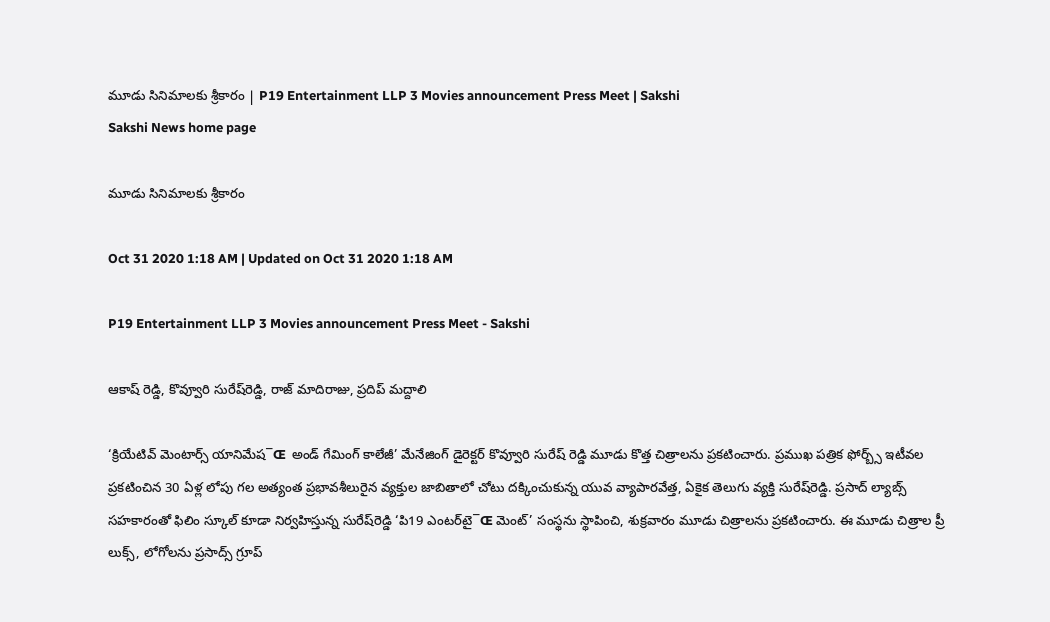మూడు సినిమాలకు శ్రీకారం | P19 Entertainment LLP 3 Movies announcement Press Meet | Sakshi
Sakshi News home page

మూడు సినిమాలకు శ్రీకారం

Oct 31 2020 1:18 AM | Updated on Oct 31 2020 1:18 AM

P19 Entertainment LLP 3 Movies announcement Press Meet - Sakshi

ఆకాష్‌ రెడ్డి, కొవ్వూరి సురేష్‌రెడ్డి, రాజ్‌ మాదిరాజు, ప్రదిప్‌ మద్దాలి

‘క్రియేటివ్‌ మెంటార్స్‌ యానిమేష¯Œ  అండ్‌ గేమింగ్‌ కాలేజీ’ మేనేజింగ్‌ డైరెక్టర్‌ కొవ్వూరి సురేష్‌ రెడ్డి మూడు కొత్త చిత్రాలను ప్రకటించారు. ప్రముఖ పత్రిక ఫోర్బ్స్‌ ఇటీవల ప్రకటించిన 30 ఏళ్ల లోపు గల అత్యంత ప్రభావశీలురైన వ్యక్తుల జాబితాలో చోటు దక్కించుకున్న యువ వ్యాపారవేత్త, ఏకైక తెలుగు వ్యక్తి సురేష్‌రెడ్డి. ప్రసాద్‌ ల్యాబ్స్‌ సహకారంతో ఫిలిం స్కూల్‌ కూడా నిర్వహిస్తున్న సురేష్‌రెడ్డి ‘పి19 ఎంటర్‌టై¯Œ మెంట్‌’ సంస్థను స్థాపించి, శుక్రవారం మూడు చిత్రాలను ప్రకటించారు. ఈ మూడు చిత్రాల ప్రీ లుక్స్, లోగోలను ప్రసాద్స్‌ గ్రూప్‌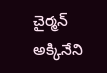చైర్మన్‌ అక్కినేని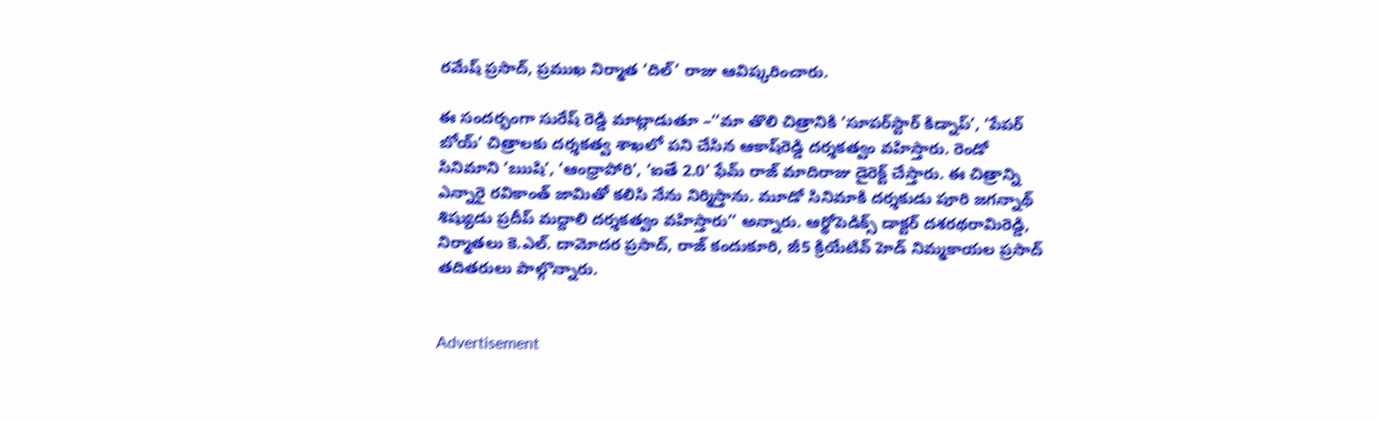రమేష్‌ ప్రసాద్, ప్రముఖ నిర్మాత ‘దిల్‌’ రాజు ఆవిష్కరించారు.

ఈ సందర్భంగా సురేష్‌ రెడ్డి మాట్లాడుతూ –‘‘మా తొలి చిత్రానికి ‘సూపర్‌స్టార్‌ కిడ్నాప్‌’, ‘పేపర్‌ బోయ్‌’ చిత్రాలకు దర్శకత్వ శాఖలో పని చేసిన ఆకాష్‌రెడ్డి దర్శకత్వం వహిస్తారు. రెండో సినిమాని ‘ఋషి’, ‘ఆంధ్రాపోరి’, ‘ఐతే 2.0’ ఫేమ్‌ రాజ్‌ మాదిరాజు డైరెక్ట్‌ చేస్తారు. ఈ చిత్రాన్ని ఎన్నారై రవికాంత్‌ జామితో కలిసి నేను నిర్మిస్తాను. మూడో సినిమాకి దర్శకుడు పూరి జగన్నాథ్‌ శిష్యుడు ప్రదీప్‌ మద్దాలి దర్శకత్వం వహిస్తారు’’ అన్నారు. ఆర్థోపెడిక్స్‌ డాక్టర్‌ దశరథరామిరెడ్డి, నిర్మాతలు కె.ఎల్‌. దామోదర ప్రసాద్, రాజ్‌ కందుకూరి, జీ5 క్రియేటివ్‌ హెడ్‌ నిమ్మకాయల ప్రసాద్‌ తదితరులు పాల్గొన్నారు.


Advertisement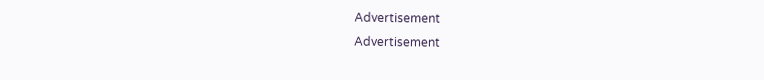Advertisement
Advertisement